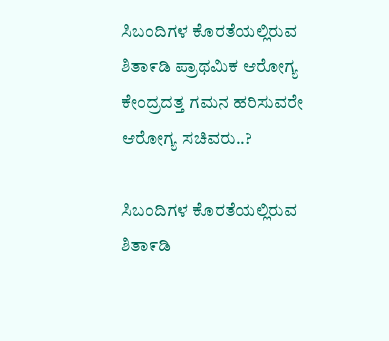ಸಿಬಂದಿಗಳ ಕೊರತೆಯಲ್ಲಿರುವ ಶಿತಾ೯ಡಿ ಪ್ರಾಥಮಿಕ ಆರೋಗ್ಯ ಕೇಂದ್ರದತ್ತ ಗಮನ ಹರಿಸುವರೇ ಆರೋಗ್ಯ ಸಚಿವರು..?

ಸಿಬಂದಿಗಳ ಕೊರತೆಯಲ್ಲಿರುವ ಶಿತಾ೯ಡಿ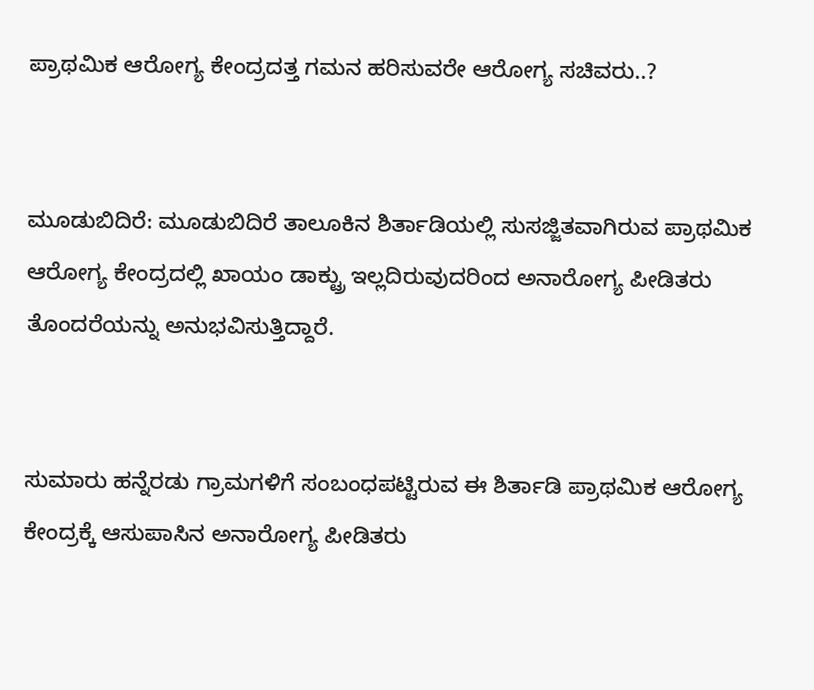ಪ್ರಾಥಮಿಕ ಆರೋಗ್ಯ ಕೇಂದ್ರದತ್ತ ಗಮನ ಹರಿಸುವರೇ ಆರೋಗ್ಯ ಸಚಿವರು..?


ಮೂಡುಬಿದಿರೆ: ಮೂಡುಬಿದಿರೆ ತಾಲೂಕಿನ ಶಿರ್ತಾಡಿಯಲ್ಲಿ ಸುಸಜ್ಜಿತವಾಗಿರುವ ಪ್ರಾಥಮಿಕ ಆರೋಗ್ಯ ಕೇಂದ್ರದಲ್ಲಿ ಖಾಯಂ ಡಾಕ್ಟ್ರು ಇಲ್ಲದಿರುವುದರಿಂದ ಅನಾರೋಗ್ಯ ಪೀಡಿತರು ತೊಂದರೆಯನ್ನು ಅನುಭವಿಸುತ್ತಿದ್ದಾರೆ.


ಸುಮಾರು ಹನ್ನೆರಡು ಗ್ರಾಮಗಳಿಗೆ ಸಂಬಂಧಪಟ್ಟಿರುವ ಈ ಶಿರ್ತಾಡಿ ಪ್ರಾಥಮಿಕ ಆರೋಗ್ಯ ಕೇಂದ್ರಕ್ಕೆ ಆಸುಪಾಸಿನ ಅನಾರೋಗ್ಯ ಪೀಡಿತರು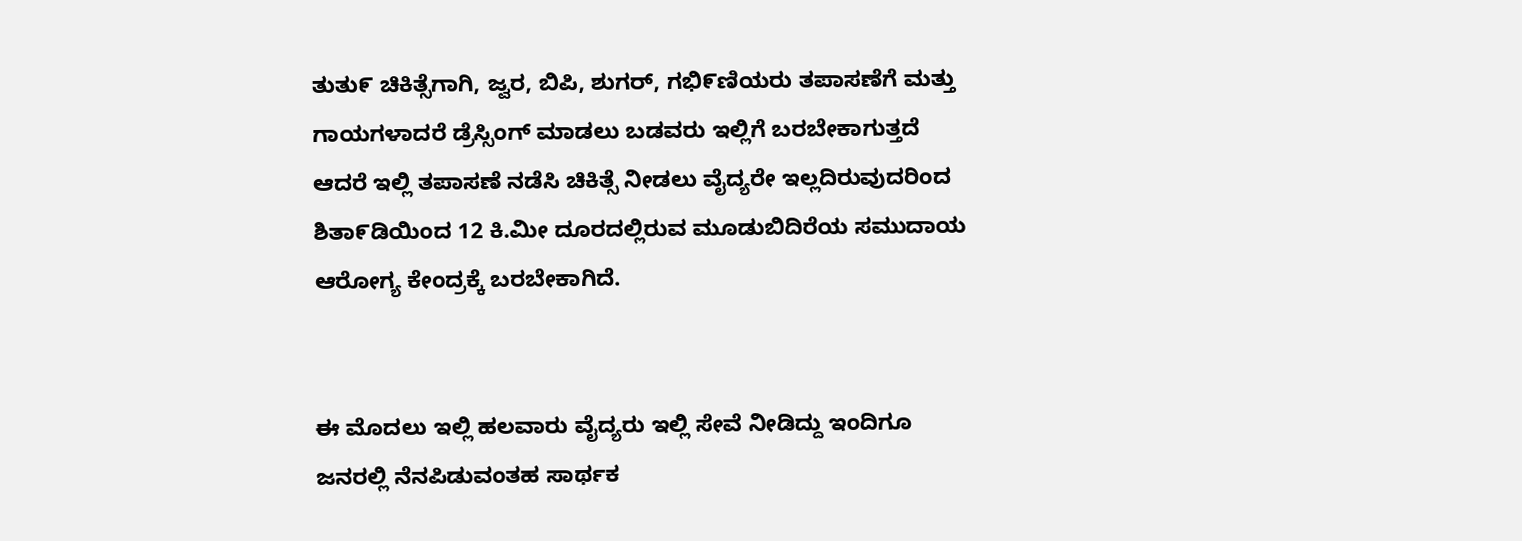ತುತು೯ ಚಿಕಿತ್ಸೆಗಾಗಿ, ಜ್ವರ, ಬಿಪಿ, ಶುಗರ್, ಗಭಿ೯ಣಿಯರು ತಪಾಸಣೆಗೆ ಮತ್ತು ಗಾಯಗಳಾದರೆ ಡ್ರೆಸ್ಸಿಂಗ್ ಮಾಡಲು ಬಡವರು ಇಲ್ಲಿಗೆ ಬರಬೇಕಾಗುತ್ತದೆ ಆದರೆ ಇಲ್ಲಿ ತಪಾಸಣೆ ನಡೆಸಿ ಚಿಕಿತ್ಸೆ ನೀಡಲು ವೈದ್ಯರೇ ಇಲ್ಲದಿರುವುದರಿಂದ ಶಿತಾ೯ಡಿಯಿಂದ 12 ಕಿ.ಮೀ ದೂರದಲ್ಲಿರುವ ಮೂಡುಬಿದಿರೆಯ ಸಮುದಾಯ ಆರೋಗ್ಯ ಕೇಂದ್ರಕ್ಕೆ ಬರಬೇಕಾಗಿದೆ.


ಈ ಮೊದಲು ಇಲ್ಲಿ ಹಲವಾರು ವೈದ್ಯರು ಇಲ್ಲಿ ಸೇವೆ ನೀಡಿದ್ದು ಇಂದಿಗೂ ಜನರಲ್ಲಿ ನೆನಪಿಡುವಂತಹ ಸಾರ್ಥಕ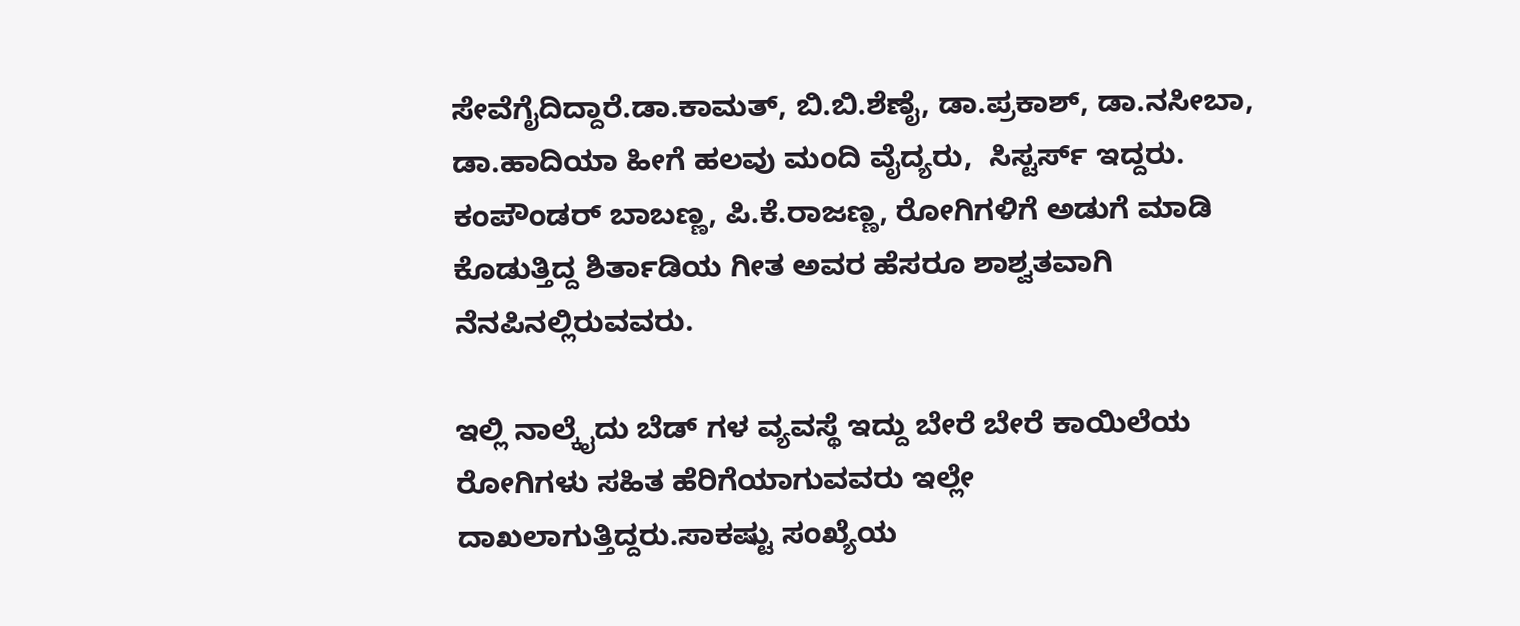ಸೇವೆಗೈದಿದ್ದಾರೆ.ಡಾ.ಕಾಮತ್, ಬಿ.ಬಿ.ಶೆಣೈ, ಡಾ.ಪ್ರಕಾಶ್, ಡಾ.ನಸೀಬಾ, ಡಾ.ಹಾದಿಯಾ ಹೀಗೆ ಹಲವು ಮಂದಿ ವೈದ್ಯರು,  ಸಿಸ್ಟರ್ಸ್ ಇದ್ದರು. ಕಂಪೌಂಡರ್ ಬಾಬಣ್ಣ, ಪಿ.ಕೆ.ರಾಜಣ್ಣ, ರೋಗಿಗಳಿಗೆ ಅಡುಗೆ ಮಾಡಿ ಕೊಡುತ್ತಿದ್ದ ಶಿರ್ತಾಡಿಯ ಗೀತ ಅವರ ಹೆಸರೂ ಶಾಶ್ವತವಾಗಿ ನೆನಪಿನಲ್ಲಿರುವವರು.

ಇಲ್ಲಿ ನಾಲ್ಕೈದು ಬೆಡ್ ಗಳ ವ್ಯವಸ್ಥೆ ಇದ್ದು ಬೇರೆ ಬೇರೆ ಕಾಯಿಲೆಯ ರೋಗಿಗಳು ಸಹಿತ ಹೆರಿಗೆಯಾಗುವವರು ಇಲ್ಲೇ ದಾಖಲಾಗುತ್ತಿದ್ದರು.ಸಾಕಷ್ಟು ಸಂಖ್ಯೆಯ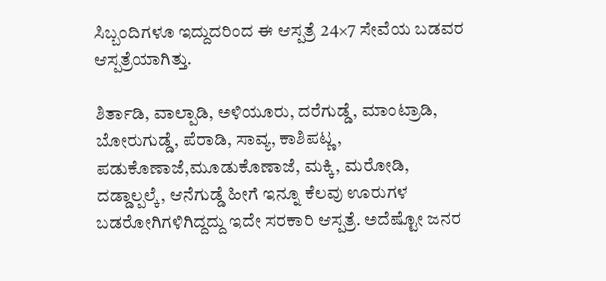ಸಿಬ್ಬಂದಿಗಳೂ ಇದ್ದುದರಿಂದ ಈ ಆಸ್ಪತ್ರೆ 24×7 ಸೇವೆಯ ಬಡವರ ಆಸ್ಪತ್ರೆಯಾಗಿತ್ತು.

ಶಿರ್ತಾಡಿ, ವಾಲ್ಪಾಡಿ, ಅಳಿಯೂರು, ದರೆಗುಡ್ಡೆ, ಮಾಂಟ್ರಾಡಿ, ಬೋರುಗುಡ್ಡೆ, ಪೆರಾಡಿ, ಸಾವ್ಯ, ಕಾಶಿಪಟ್ಣ, ಪಡುಕೊಣಾಜೆ,ಮೂಡುಕೊಣಾಜೆ, ಮಕ್ಕಿ, ಮರೋಡಿ, ದಡ್ಡಾಲ್ಪಲ್ಕೆ, ಆನೆಗುಡ್ಡೆ ಹೀಗೆ ಇನ್ನೂ ಕೆಲವು ಊರುಗಳ ಬಡರೋಗಿಗಳಿಗಿದ್ದದ್ದು ಇದೇ ಸರಕಾರಿ ಆಸ್ಪತ್ರೆ. ಅದೆಷ್ಟೋ ಜನರ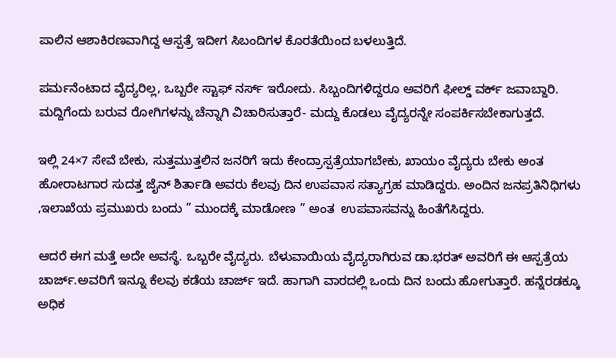ಪಾಲಿನ ಆಶಾಕಿರಣವಾಗಿದ್ದ ಆಸ್ಪತ್ರೆ ಇದೀಗ ಸಿಬಂದಿಗಳ ಕೊರತೆಯಿಂದ ಬಳಲುತ್ತಿದೆ.

ಪರ್ಮನೆಂಟಾದ ವೈದ್ಯರಿಲ್ಲ, ಒಬ್ಬರೇ ಸ್ಟಾಫ್ ನರ್ಸ್ ಇರೋದು. ಸಿಬ್ಬಂದಿಗಳಿದ್ದರೂ ಅವರಿಗೆ ಫೀಲ್ಡ್ ವರ್ಕ್ ಜವಾಬ್ದಾರಿ.  ಮದ್ದಿಗೆಂದು ಬರುವ ರೋಗಿಗಳನ್ನು ಚೆನ್ನಾಗಿ ವಿಚಾರಿಸುತ್ತಾರೆ- ಮದ್ದು ಕೊಡಲು ವೈದ್ಯರನ್ನೇ ಸಂಪರ್ಕಿಸಬೇಕಾಗುತ್ತದೆ.

ಇಲ್ಲಿ 24×7 ಸೇವೆ ಬೇಕು, ಸುತ್ತಮುತ್ತಲಿನ ಜನರಿಗೆ ಇದು ಕೇಂದ್ರಾಸ್ಪತ್ರೆಯಾಗಬೇಕು, ಖಾಯಂ ವೈದ್ಯರು ಬೇಕು ಅಂತ ಹೋರಾಟಗಾರ ಸುದತ್ತ ಜೈನ್ ಶಿರ್ತಾಡಿ ಅವರು ಕೆಲವು ದಿನ ಉಪವಾಸ ಸತ್ಯಾಗ್ರಹ ಮಾಡಿದ್ದರು. ಅಂದಿನ ಜನಪ್ರತಿನಿಧಿಗಳು ,ಇಲಾಖೆಯ ಪ್ರಮುಖರು ಬಂದು ” ಮುಂದಕ್ಕೆ ಮಾಡೋಣ ” ಅಂತ  ಉಪವಾಸವನ್ನು ಹಿಂತೆಗೆಸಿದ್ದರು.

ಆದರೆ ಈಗ ಮತ್ತೆ ಅದೇ ಅವಸ್ಥೆ. ಒಬ್ಬರೇ ವೈದ್ಯರು. ಬೆಳುವಾಯಿಯ ವೈದ್ಯರಾಗಿರುವ ಡಾ.ಭರತ್ ಅವರಿಗೆ ಈ ಆಸ್ಪತ್ರೆಯ ಚಾರ್ಜ್.ಅವರಿಗೆ ಇನ್ನೂ ಕೆಲವು ಕಡೆಯ ಚಾರ್ಜ್ ಇದೆ. ಹಾಗಾಗಿ ವಾರದಲ್ಲಿ ಒಂದು ದಿನ ಬಂದು ಹೋಗುತ್ತಾರೆ. ಹನ್ನೆರಡಕ್ಕೂ ಅಧಿಕ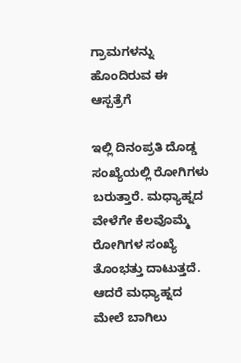ಗ್ರಾಮಗಳನ್ನು ಹೊಂದಿರುವ ಈ ಆಸ್ಪತ್ರೆಗೆ

ಇಲ್ಲಿ ದಿನಂಪ್ರತಿ ದೊಡ್ಡ ಸಂಖ್ಯೆಯಲ್ಲಿ ರೋಗಿಗಳು ಬರುತ್ತಾರೆ. ಮಧ್ಯಾಹ್ನದ ವೇಳೆಗೇ ಕೆಲವೊಮ್ಮೆ ರೋಗಿಗಳ ಸಂಖ್ಯೆ ತೊಂಭತ್ತು ದಾಟುತ್ತದೆ. ಆದರೆ ಮಧ್ಯಾಹ್ನದ ಮೇಲೆ ಬಾಗಿಲು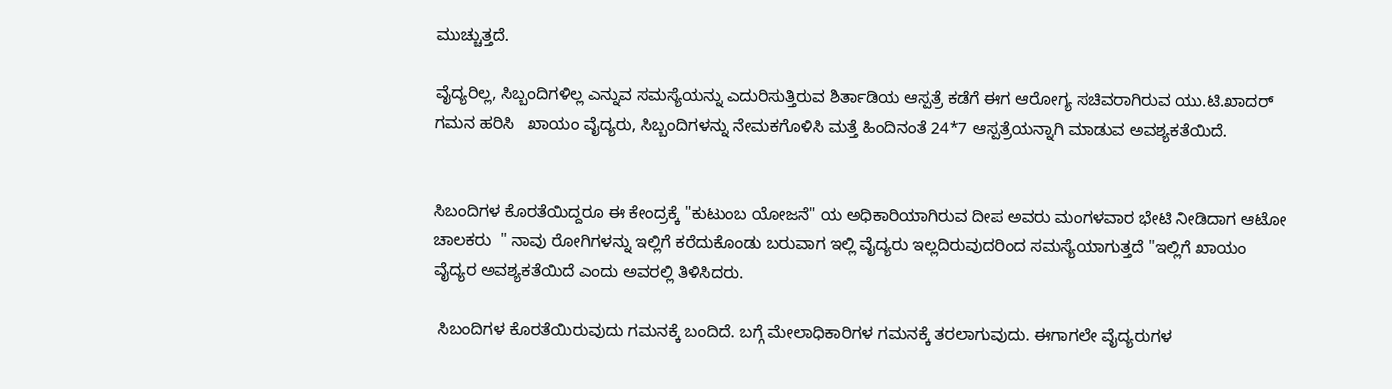ಮುಚ್ಚುತ್ತದೆ.

ವೈದ್ಯರಿಲ್ಲ, ಸಿಬ್ಬಂದಿಗಳಿಲ್ಲ ಎನ್ನುವ ಸಮಸ್ಯೆಯನ್ನು ಎದುರಿಸುತ್ತಿರುವ ಶಿರ್ತಾಡಿಯ ಆಸ್ಪತ್ರೆ ಕಡೆಗೆ ಈಗ ಆರೋಗ್ಯ ಸಚಿವರಾಗಿರುವ ಯು‌.ಟಿ.ಖಾದರ್ ಗಮನ ಹರಿಸಿ   ಖಾಯಂ ವೈದ್ಯರು, ಸಿಬ್ಬಂದಿಗಳನ್ನು ನೇಮಕಗೊಳಿಸಿ ಮತ್ತೆ ಹಿಂದಿನಂತೆ 24*7 ಆಸ್ಪತ್ರೆಯನ್ನಾಗಿ ಮಾಡುವ ಅವಶ್ಯಕತೆಯಿದೆ.


ಸಿಬಂದಿಗಳ ಕೊರತೆಯಿದ್ದರೂ ಈ ಕೇಂದ್ರಕ್ಕೆ "ಕುಟುಂಬ ಯೋಜನೆ" ಯ ಅಧಿಕಾರಿಯಾಗಿರುವ ದೀಪ ಅವರು ಮಂಗಳವಾರ ಭೇಟಿ ನೀಡಿದಾಗ ಆಟೋ ಚಾಲಕರು  " ನಾವು ರೋಗಿಗಳನ್ನು ಇಲ್ಲಿಗೆ ಕರೆದುಕೊಂಡು ಬರುವಾಗ ಇಲ್ಲಿ ವೈದ್ಯರು ಇಲ್ಲದಿರುವುದರಿಂದ ಸಮಸ್ಯೆಯಾಗುತ್ತದೆ "ಇಲ್ಲಿಗೆ ಖಾಯಂ ವೈದ್ಯರ ಅವಶ್ಯಕತೆಯಿದೆ ಎಂದು ಅವರಲ್ಲಿ ತಿಳಿಸಿದರು.

 ಸಿಬಂದಿಗಳ ಕೊರತೆಯಿರುವುದು ಗಮನಕ್ಕೆ ಬಂದಿದೆ. ಬಗ್ಗೆ ಮೇಲಾಧಿಕಾರಿಗಳ ಗಮನಕ್ಕೆ ತರಲಾಗುವುದು. ಈಗಾಗಲೇ ವೈದ್ಯರುಗಳ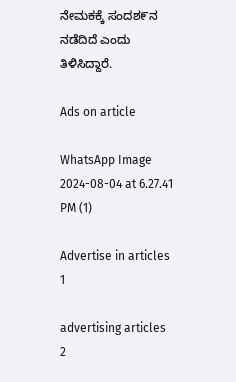ನೇಮಕಕ್ಕೆ ಸಂದಶ೯ನ ನಡೆದಿದೆ ಎಂದು ತಿಳಿಸಿದ್ದಾರೆ.

Ads on article

WhatsApp Image 2024-08-04 at 6.27.41 PM (1)

Advertise in articles 1

advertising articles 2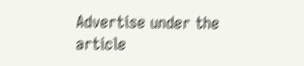Advertise under the article